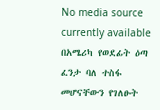No media source currently available
በአሜሪካ የወደፊት ዕጣ ፈንታ ባለ ተስፋ መሆናቸውን የገለፁት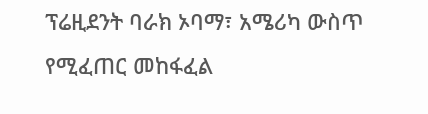ፕሬዚደንት ባራክ ኦባማ፣ አሜሪካ ውስጥ የሚፈጠር መከፋፈል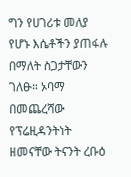ግን የሀገሪቱ መለያ የሆኑ እሴቶችን ያጠፋሉ በማለት ስጋታቸውን ገለፁ። ኦባማ በመጨረሻው የፕሬዚዳንትነት ዘመናቸው ትናንት ረቡዕ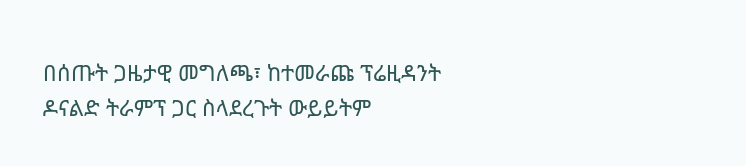በሰጡት ጋዜታዊ መግለጫ፣ ከተመራጩ ፕሬዚዳንት ዶናልድ ትራምፕ ጋር ስላደረጉት ውይይትም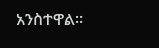አንስተዋል።